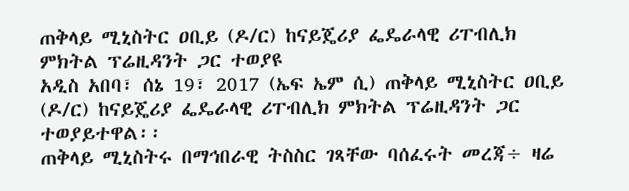ጠቅላይ ሚኒስትር ዐቢይ (ዶ/ር) ከናይጄሪያ ፌዴራላዊ ሪፐብሊክ ምክትል ፕሬዚዳንት ጋር ተወያዩ
አዲስ አበባ፣ ሰኔ 19፣ 2017 (ኤፍ ኤም ሲ) ጠቅላይ ሚኒስትር ዐቢይ (ዶ/ር) ከናይጄሪያ ፌዴራላዊ ሪፐብሊክ ምክትል ፕሬዚዳንት ጋር ተወያይተዋል፡፡
ጠቅላይ ሚኒስትሩ በማኅበራዊ ትስስር ገጻቸው ባሰፈሩት መረጃ÷ ዛሬ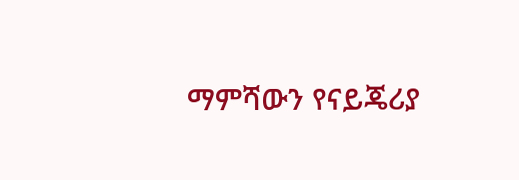ማምሻውን የናይጄሪያ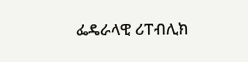ፌዴራላዊ ሪፐብሊክ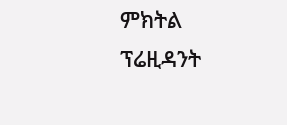ምክትል ፕሬዚዳንት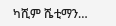ካሺም ሼቲማን…